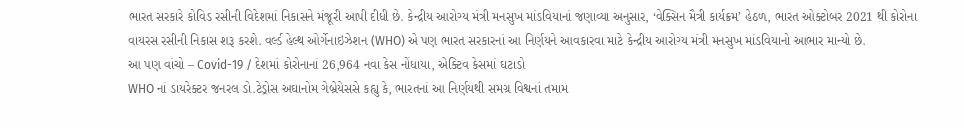ભારત સરકારે કોવિડ રસીની વિદેશમાં નિકાસને મંજૂરી આપી દીધી છે. કેન્દ્રીય આરોગ્ય મંત્રી મનસુખ માંડવિયાનાં જણાવ્યા અનુસાર, ‘વેક્સિન મૈત્રી કાર્યક્રમ’ હેઠળ, ભારત ઓક્ટોબર 2021 થી કોરોના વાયરસ રસીની નિકાસ શરૂ કરશે. વર્લ્ડ હેલ્થ ઓર્ગેનાઇઝેશન (WHO) એ પણ ભારત સરકારનાં આ નિર્ણયને આવકારવા માટે કેન્દ્રીય આરોગ્ય મંત્રી મનસુખ માંડવિયાનો આભાર માન્યો છે.
આ પણ વાંચો – Covid-19 / દેશમાં કોરોનાનાં 26,964 નવા કેસ નોંધાયા, એક્ટિવ કેસમાં ઘટાડો
WHO નાં ડાયરેક્ટર જનરલ ડો.ટેડ્રોસ અઘાનોમ ગેબ્રેયેસસે કહ્યુ કે, ભારતનાં આ નિર્ણયથી સમગ્ર વિશ્વનાં તમામ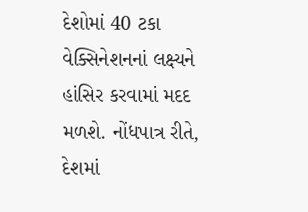દેશોમાં 40 ટકા વેક્સિનેશનનાં લક્ષ્યને હાંસિર કરવામાં મદદ મળશે. નોંધપાત્ર રીતે, દેશમાં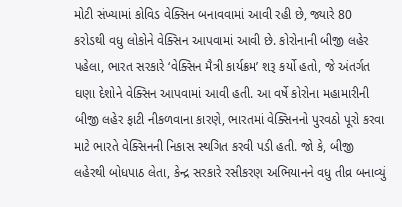મોટી સંખ્યામાં કોવિડ વેક્સિન બનાવવામાં આવી રહી છે, જ્યારે 80 કરોડથી વધુ લોકોને વેક્સિન આપવામાં આવી છે. કોરોનાની બીજી લહેર પહેલા, ભારત સરકારે ‘વેક્સિન મૈત્રી કાર્યક્રમ’ શરૂ કર્યો હતો, જે અંતર્ગત ઘણા દેશોને વેક્સિન આપવામાં આવી હતી. આ વર્ષે કોરોના મહામારીની બીજી લહેર ફાટી નીકળવાના કારણે, ભારતમાં વેક્સિનનો પુરવઠો પૂરો કરવા માટે ભારતે વેક્સિનની નિકાસ સ્થગિત કરવી પડી હતી. જો કે, બીજી લહેરથી બોધપાઠ લેતા, કેન્દ્ર સરકારે રસીકરણ અભિયાનને વધુ તીવ્ર બનાવ્યું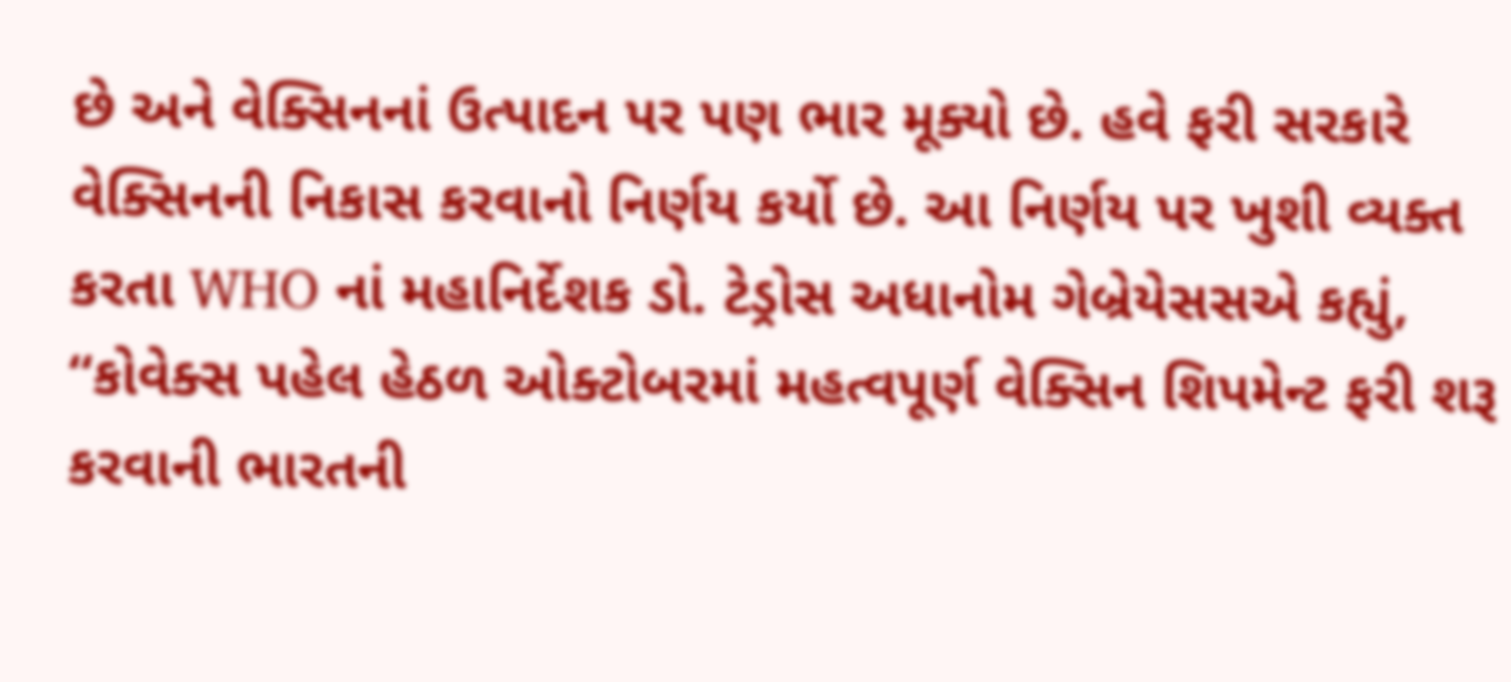છે અને વેક્સિનનાં ઉત્પાદન પર પણ ભાર મૂક્યો છે. હવે ફરી સરકારે વેક્સિનની નિકાસ કરવાનો નિર્ણય કર્યો છે. આ નિર્ણય પર ખુશી વ્યક્ત કરતા WHO નાં મહાનિર્દેશક ડો. ટેડ્રોસ અધાનોમ ગેબ્રેયેસસએ કહ્યું, “કોવેક્સ પહેલ હેઠળ ઓક્ટોબરમાં મહત્વપૂર્ણ વેક્સિન શિપમેન્ટ ફરી શરૂ કરવાની ભારતની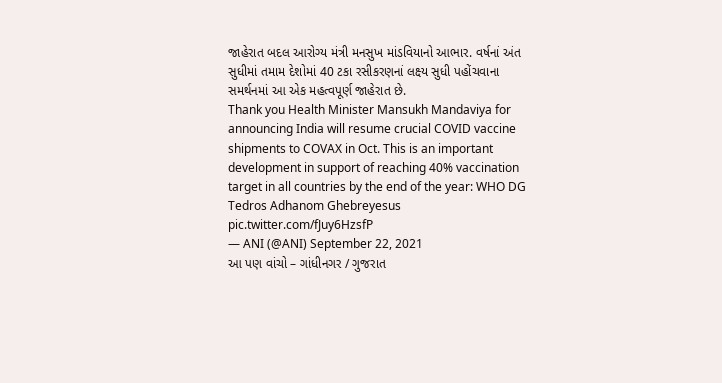જાહેરાત બદલ આરોગ્ય મંત્રી મનસુખ માંડવિયાનો આભાર. વર્ષનાં અંત સુધીમાં તમામ દેશોમાં 40 ટકા રસીકરણનાં લક્ષ્ય સુધી પહોંચવાના સમર્થનમાં આ એક મહત્વપૂર્ણ જાહેરાત છે.
Thank you Health Minister Mansukh Mandaviya for announcing India will resume crucial COVID vaccine shipments to COVAX in Oct. This is an important development in support of reaching 40% vaccination target in all countries by the end of the year: WHO DG Tedros Adhanom Ghebreyesus pic.twitter.com/fJuy6HzsfP
— ANI (@ANI) September 22, 2021
આ પણ વાંચો – ગાંધીનગર / ગુજરાત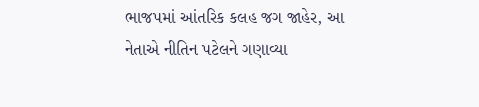ભાજપમાં આંતરિક કલહ જગ જાહેર, આ નેતાએ નીતિન પટેલને ગણાવ્યા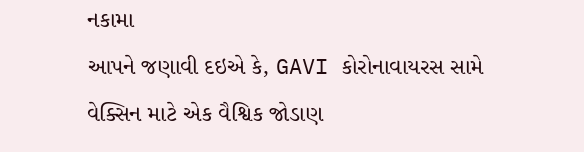નકામા
આપને જણાવી દઇએ કે, GAVI કોરોનાવાયરસ સામે વેક્સિન માટે એક વૈશ્વિક જોડાણ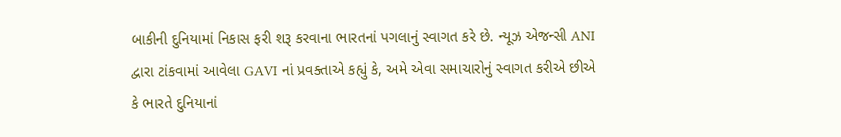બાકીની દુનિયામાં નિકાસ ફરી શરૂ કરવાના ભારતનાં પગલાનું સ્વાગત કરે છે. ન્યૂઝ એજન્સી ANI દ્વારા ટાંકવામાં આવેલા GAVI નાં પ્રવક્તાએ કહ્યું કે, અમે એવા સમાચારોનું સ્વાગત કરીએ છીએ કે ભારતે દુનિયાનાં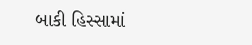બાકી હિસ્સામાં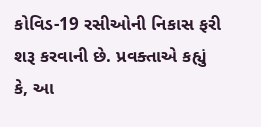કોવિડ-19 રસીઓની નિકાસ ફરી શરૂ કરવાની છે. પ્રવક્તાએ કહ્યું કે, આ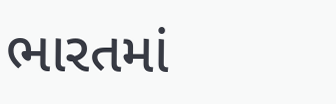ભારતમાં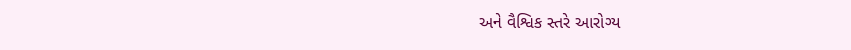અને વૈશ્વિક સ્તરે આરોગ્ય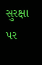સુરક્ષા પર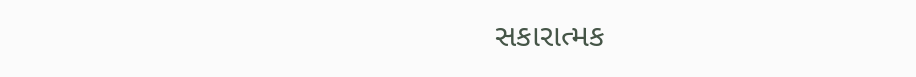સકારાત્મક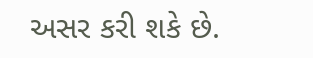અસર કરી શકે છે.